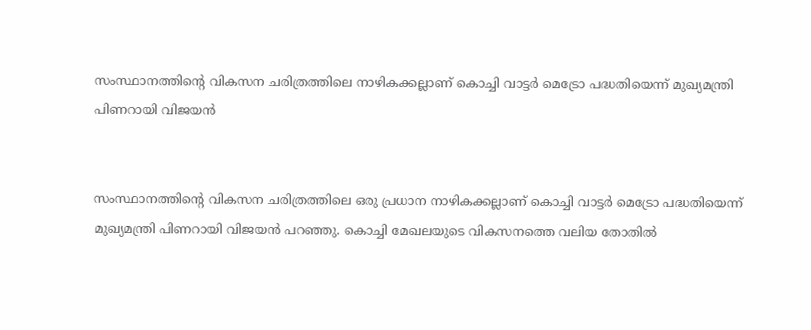സംസ്ഥാനത്തിന്റെ വികസന ചരിത്രത്തിലെ നാഴികക്കല്ലാണ് കൊച്ചി വാട്ടര്‍ മെട്രോ പദ്ധതിയെന്ന് മുഖ്യമന്ത്രി പിണറായി വിജയന്‍


സംസ്ഥാനത്തിന്റെ വികസന ചരിത്രത്തിലെ ഒരു പ്രധാന നാഴികക്കല്ലാണ് കൊച്ചി വാട്ടര്‍ മെട്രോ പദ്ധതിയെന്ന് മുഖ്യമന്ത്രി പിണറായി വിജയന്‍ പറഞ്ഞു. കൊച്ചി മേഖലയുടെ വികസനത്തെ വലിയ തോതില്‍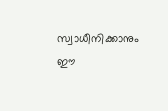സ്വാധീനിക്കാനും ഈ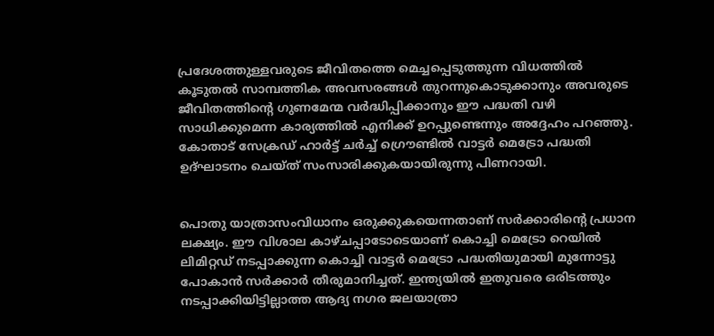പ്രദേശത്തുള്ളവരുടെ ജീവിതത്തെ മെച്ചപ്പെടുത്തുന്ന വിധത്തില്‍ കൂടുതല്‍ സാമ്പത്തിക അവസരങ്ങള്‍ തുറന്നുകൊടുക്കാനും അവരുടെ ജീവിതത്തിന്റെ ഗുണമേന്മ വര്‍ദ്ധിപ്പിക്കാനും ഈ പദ്ധതി വഴി സാധിക്കുമെന്ന കാര്യത്തില്‍ എനിക്ക് ഉറപ്പുണ്ടെന്നും അദ്ദേഹം പറഞ്ഞു. കോതാട് സേക്രഡ് ഹാര്‍ട്ട് ചര്‍ച്ച് ഗ്രൌണ്ടില്‍ വാട്ടര്‍ മെട്രോ പദ്ധതി ഉദ്ഘാടനം ചെയ്ത് സംസാരിക്കുകയായിരുന്നു പിണറായി.


പൊതു യാത്രാസംവിധാനം ഒരുക്കുകയെന്നതാണ് സര്‍ക്കാരിന്റെ പ്രധാന ലക്ഷ്യം. ഈ വിശാല കാഴ്ചപ്പാടോടെയാണ് കൊച്ചി മെട്രോ റെയില്‍ ലിമിറ്റഡ് നടപ്പാക്കുന്ന കൊച്ചി വാട്ടര്‍ മെട്രോ പദ്ധതിയുമായി മുന്നോട്ടു പോകാന്‍ സര്‍ക്കാര്‍ തീരുമാനിച്ചത്. ഇന്ത്യയില്‍ ഇതുവരെ ഒരിടത്തും നടപ്പാക്കിയിട്ടില്ലാത്ത ആദ്യ നഗര ജലയാത്രാ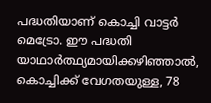പദ്ധതിയാണ് കൊച്ചി വാട്ടര്‍ മെട്രോ. ഈ പദ്ധതി യാഥാര്‍ത്ഥ്യമായിക്കഴിഞ്ഞാല്‍, കൊച്ചിക്ക് വേഗതയുള്ള, 78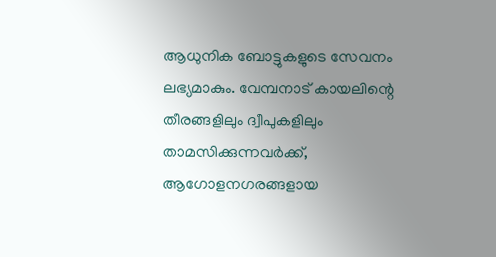ആധുനിക ബോട്ടുകളുടെ സേവനം ലഭ്യമാകും. വേമ്പനാട് കായലിന്റെ തീരങ്ങളിലും ദ്വീപുകളിലും താമസിക്കുന്നവര്‍ക്ക്, ആഗോളനഗരങ്ങളായ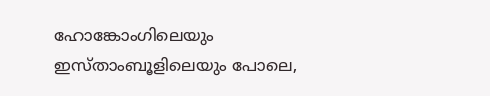ഹോങ്കോംഗിലെയും ഇസ്താംബൂളിലെയും പോലെ,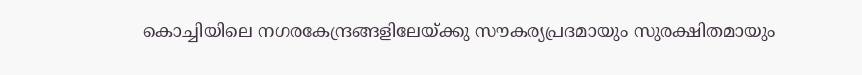കൊച്ചിയിലെ നഗരകേന്ദ്രങ്ങളിലേയ്ക്കു സൗകര്യപ്രദമായും സുരക്ഷിതമായും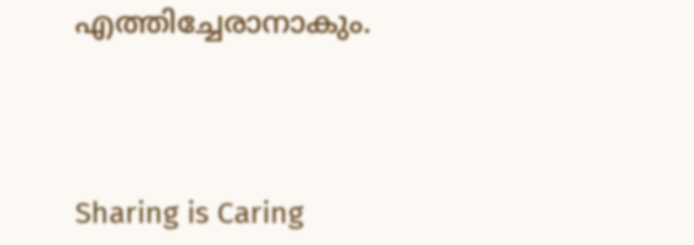എത്തിച്ചേരാനാകും.




Sharing is Caring